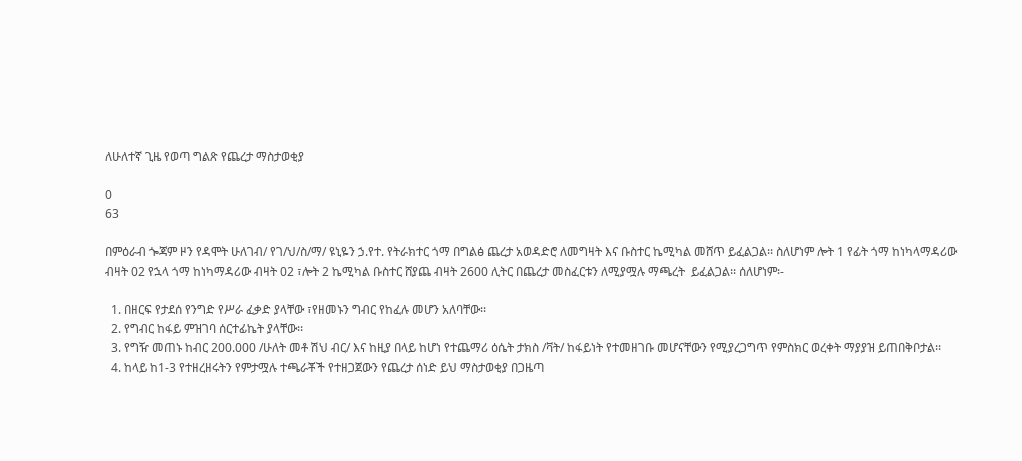ለሁለተኛ ጊዜ የወጣ ግልጽ የጨረታ ማስታወቂያ

0
63

በምዕራብ ጐጃም ዞን የዳሞት ሁለገብ/ የገ/ህ/ስ/ማ/ ዩኒዬን ኃ.የተ. የትራክተር ጎማ በግልፅ ጨረታ አወዳድሮ ለመግዛት እና ቡስተር ኬሚካል መሸጥ ይፈልጋል፡፡ ስለሆነም ሎት 1 የፊት ጎማ ከነካላማዳሪው ብዛት 02 የኋላ ጎማ ከነካማዳሪው ብዛት 02 ፣ሎት 2 ኬሚካል ቡስተር ሸያጨ ብዛት 2600 ሊትር በጨረታ መስፈርቱን ለሚያሟሉ ማጫረት  ይፈልጋል፡፡ ሰለሆነም፡-

  1. በዘርፍ የታደሰ የንግድ የሥራ ፈቃድ ያላቸው ፣የዘመኑን ግብር የከፈሉ መሆን አለባቸው፡፡
  2. የግብር ከፋይ ምዝገባ ሰርተፊኬት ያላቸው፡፡
  3. የግዥ መጠኑ ከብር 200.000 /ሁለት መቶ ሽህ ብር/ እና ከዚያ በላይ ከሆነ የተጨማሪ ዕሴት ታክስ /ቫት/ ከፋይነት የተመዘገቡ መሆናቸውን የሚያረጋግጥ የምስክር ወረቀት ማያያዝ ይጠበቅቦታል፡፡
  4. ከላይ ከ1-3 የተዘረዘሩትን የምታሟሉ ተጫራቾች የተዘጋጀውን የጨረታ ሰነድ ይህ ማስታወቂያ በጋዜጣ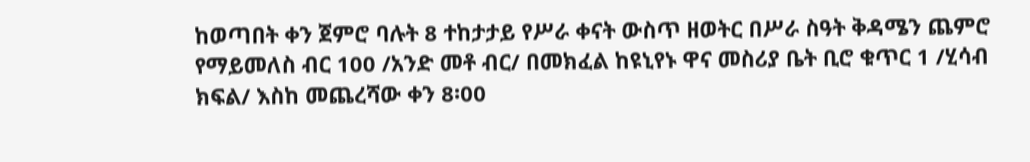ከወጣበት ቀን ጀምሮ ባሉት 8 ተከታታይ የሥራ ቀናት ውስጥ ዘወትር በሥራ ስዓት ቅዳሜን ጨምሮ የማይመለስ ብር 100 /አንድ መቶ ብር/ በመክፈል ከዩኒየኑ ዋና መስሪያ ቤት ቢሮ ቁጥር 1 /ሂሳብ ክፍል/ እስከ መጨረሻው ቀን 8፡00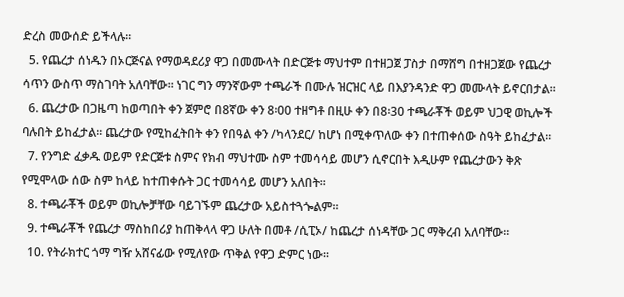ድረስ መውሰድ ይችላሉ፡፡
  5. የጨረታ ሰነዱን በኦርጅናል የማወዳደሪያ ዋጋ በመሙላት በድርጅቱ ማህተም በተዘጋጀ ፓስታ በማሸግ በተዘጋጀው የጨረታ ሳጥን ውስጥ ማስገባት አለባቸው፡፡ ነገር ግን ማንኛውም ተጫራች በሙሉ ዝርዝር ላይ በእያንዳንድ ዋጋ መሙላት ይኖርበታል፡፡
  6. ጨረታው በጋዜጣ ከወጣበት ቀን ጀምሮ በ8ኛው ቀን 8፡00 ተዘግቶ በዚሁ ቀን በ8፡30 ተጫራቾች ወይም ህጋዊ ወኪሎች ባሉበት ይከፈታል፡፡ ጨረታው የሚከፈትበት ቀን የበዓል ቀን /ካላንደር/ ከሆነ በሚቀጥለው ቀን በተጠቀሰው ስዓት ይከፈታል፡፡
  7. የንግድ ፈቃዱ ወይም የድርጅቱ ስምና የክብ ማህተሙ ስም ተመሳሳይ መሆን ሲኖርበት እዲሁም የጨረታውን ቅጽ የሚሞላው ሰው ስም ከላይ ከተጠቀሱት ጋር ተመሳሳይ መሆን አለበት፡፡
  8. ተጫራቾች ወይም ወኪሎቻቸው ባይገኙም ጨረታው አይስተጓጐልም፡፡
  9. ተጫራቾች የጨረታ ማስከበሪያ ከጠቅላላ ዋጋ ሁለት በመቶ /ሲፒኦ/ ከጨረታ ሰነዳቸው ጋር ማቅረብ አለባቸው፡፡
  10. የትራክተር ጎማ ግዥ አሸናፊው የሚለየው ጥቅል የዋጋ ድምር ነው፡፡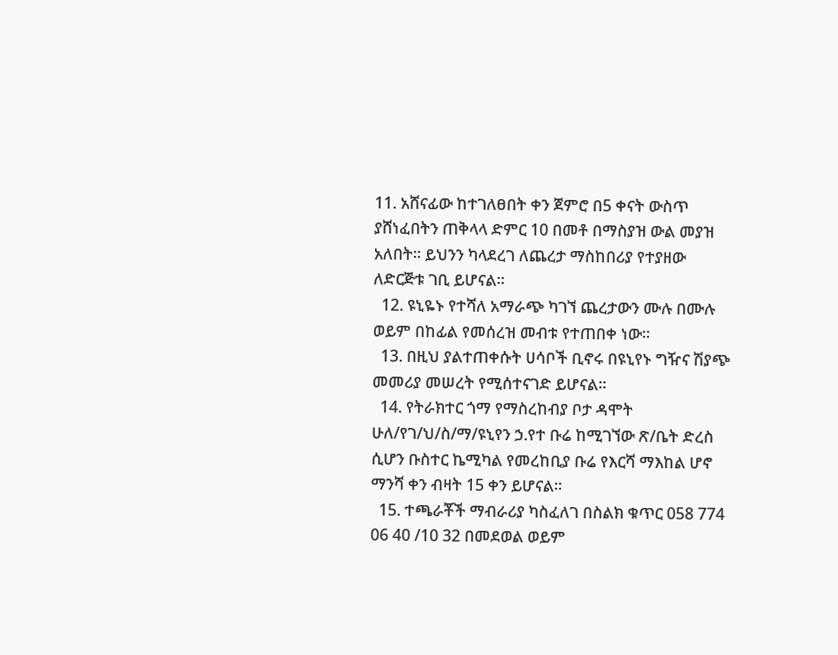11. አሸናፊው ከተገለፀበት ቀን ጀምሮ በ5 ቀናት ውስጥ ያሸነፈበትን ጠቅላላ ድምር 10 በመቶ በማስያዝ ውል መያዝ አለበት፡፡ ይህንን ካላደረገ ለጨረታ ማስከበሪያ የተያዘው ለድርጅቱ ገቢ ይሆናል፡፡
  12. ዩኒዬኑ የተሻለ አማራጭ ካገኘ ጨረታውን ሙሉ በሙሉ ወይም በከፊል የመሰረዝ መብቱ የተጠበቀ ነው፡፡
  13. በዚህ ያልተጠቀሱት ሀሳቦች ቢኖሩ በዩኒየኑ ግዥና ሽያጭ መመሪያ መሠረት የሚሰተናገድ ይሆናል፡፡
  14. የትራክተር ጎማ የማስረከብያ ቦታ ዳሞት ሁለ/የገ/ህ/ስ/ማ/ዩኒየን ኃ.የተ ቡሬ ከሚገኘው ጽ/ቤት ድረስ ሲሆን ቡስተር ኬሚካል የመረከቢያ ቡሬ የእርሻ ማእከል ሆኖ ማንሻ ቀን ብዛት 15 ቀን ይሆናል፡፡
  15. ተጫራቾች ማብራሪያ ካስፈለገ በስልክ ቁጥር 058 774 06 40 /10 32 በመደወል ወይም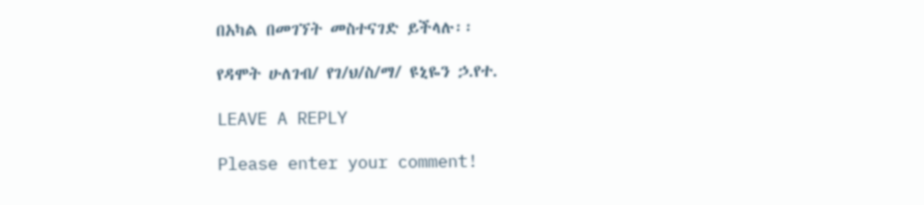በአካል በመገኘት መስተናገድ ይችላሉ፡፡

የዳሞት ሁለገብ/ የገ/ህ/ስ/ማ/ ዩኒዬን ኃ.የተ.

LEAVE A REPLY

Please enter your comment!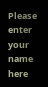Please enter your name here